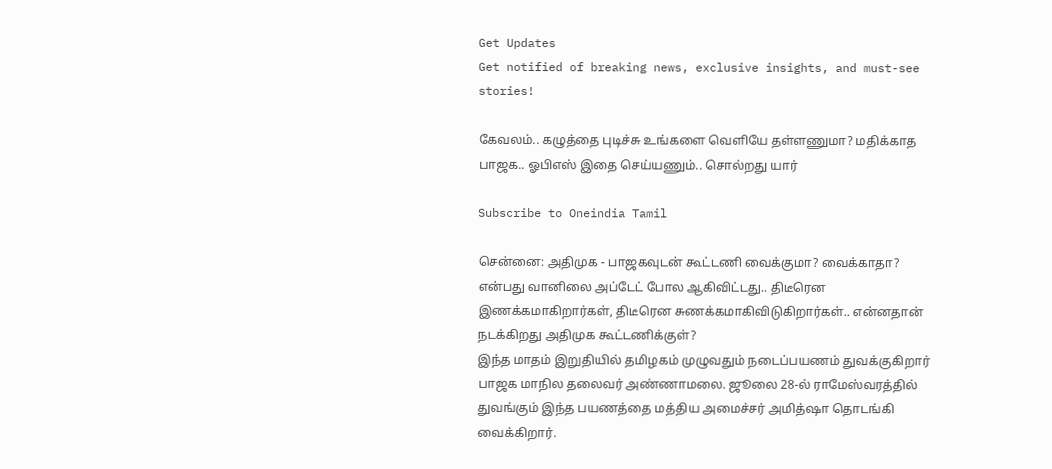Get Updates
Get notified of breaking news, exclusive insights, and must-see stories!

கேவலம்.. கழுத்தை புடிச்சு உங்களை வெளியே தள்ளணுமா? மதிக்காத பாஜக.. ஓபிஎஸ் இதை செய்யணும்.. சொல்றது யார்

Subscribe to Oneindia Tamil

சென்னை: அதிமுக - பாஜகவுடன் கூட்டணி வைக்குமா? வைக்காதா? என்பது வானிலை அப்டேட் போல ஆகிவிட்டது.. திடீரென இணக்கமாகிறார்கள், திடீரென சுணக்கமாகிவிடுகிறார்கள்.. என்னதான் நடக்கிறது அதிமுக கூட்டணிக்குள்?
இந்த மாதம் இறுதியில் தமிழகம் முழுவதும் நடைப்பயணம் துவக்குகிறார் பாஜக மாநில தலைவர் அண்ணாமலை. ஜூலை 28-ல் ராமேஸ்வரத்தில் துவங்கும் இந்த பயணத்தை மத்திய அமைச்சர் அமித்ஷா தொடங்கி வைக்கிறார்.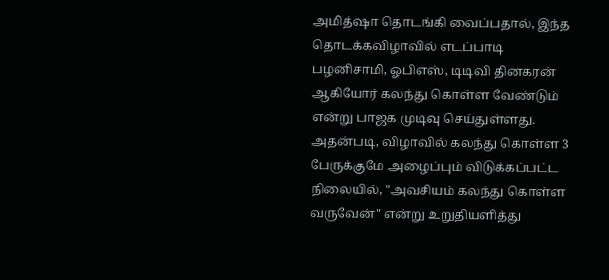அமித்ஷா தொடங்கி வைப்பதால், இந்த தொடக்கவிழாவில் எடப்பாடி பழனிசாமி, ஓபிஎஸ், டிடிவி தினகரன் ஆகியோர் கலந்து கொள்ள வேண்டும் என்று பாஜக முடிவு செய்துள்ளது. அதன்படி, விழாவில் கலந்து கொள்ள 3 பேருக்குமே அழைப்பும் விடுக்கப்பட்ட நிலையில், "அவசியம் கலந்து கொள்ள வருவேன்" என்று உறுதியளித்து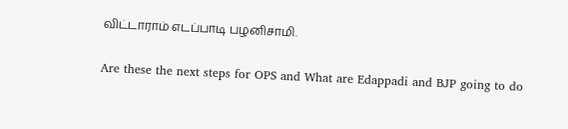விட்டாராம் எடப்பாடி பழனிசாமி.

Are these the next steps for OPS and What are Edappadi and BJP going to do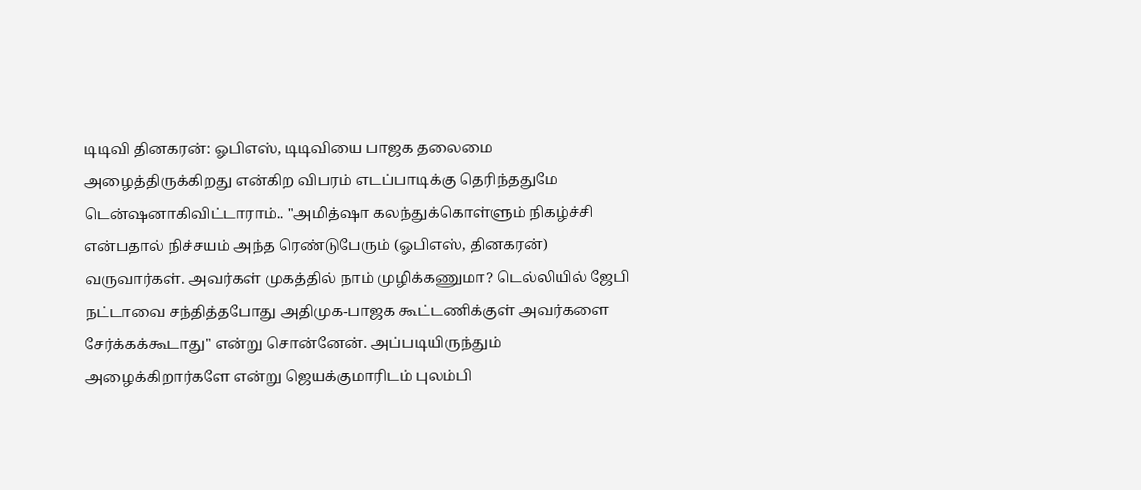டிடிவி தினகரன்: ஓபிஎஸ், டிடிவியை பாஜக தலைமை அழைத்திருக்கிறது என்கிற விபரம் எடப்பாடிக்கு தெரிந்ததுமே டென்ஷனாகிவிட்டாராம்.. "அமித்ஷா கலந்துக்கொள்ளும் நிகழ்ச்சி என்பதால் நிச்சயம் அந்த ரெண்டுபேரும் (ஓபிஎஸ், தினகரன்) வருவார்கள். அவர்கள் முகத்தில் நாம் முழிக்கணுமா? டெல்லியில் ஜேபி நட்டாவை சந்தித்தபோது அதிமுக-பாஜக கூட்டணிக்குள் அவர்களை சேர்க்கக்கூடாது" என்று சொன்னேன். அப்படியிருந்தும் அழைக்கிறார்களே என்று ஜெயக்குமாரிடம் புலம்பி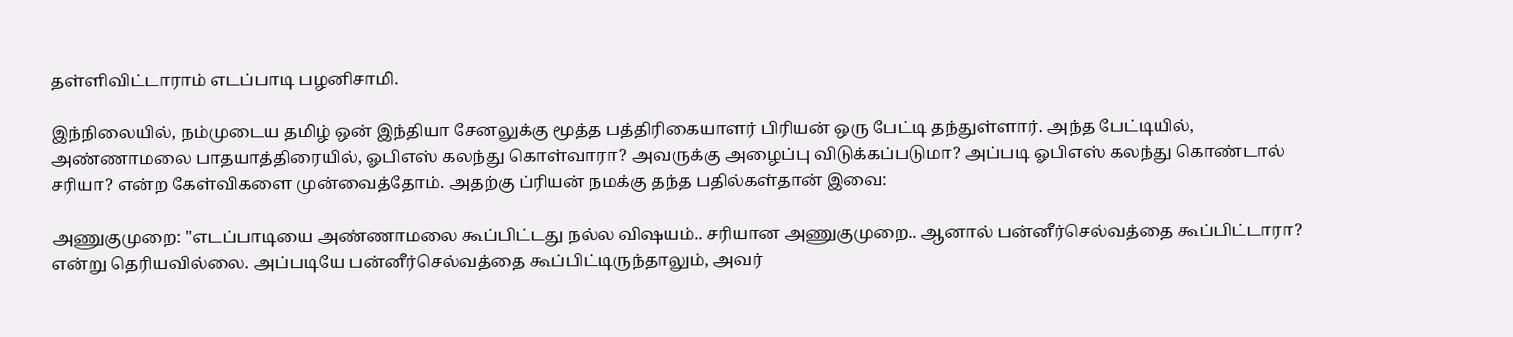தள்ளிவிட்டாராம் எடப்பாடி பழனிசாமி.

இந்நிலையில், நம்முடைய தமிழ் ஒன் இந்தியா சேனலுக்கு மூத்த பத்திரிகையாளர் பிரியன் ஒரு பேட்டி தந்துள்ளார். அந்த பேட்டியில், அண்ணாமலை பாதயாத்திரையில், ஓபிஎஸ் கலந்து கொள்வாரா? அவருக்கு அழைப்பு விடுக்கப்படுமா? அப்படி ஓபிஎஸ் கலந்து கொண்டால் சரியா? என்ற கேள்விகளை முன்வைத்தோம். அதற்கு ப்ரியன் நமக்கு தந்த பதில்கள்தான் இவை:

அணுகுமுறை: "எடப்பாடியை அண்ணாமலை கூப்பிட்டது நல்ல விஷயம்.. சரியான அணுகுமுறை.. ஆனால் பன்னீர்செல்வத்தை கூப்பிட்டாரா? என்று தெரியவில்லை. அப்படியே பன்னீர்செல்வத்தை கூப்பிட்டிருந்தாலும், அவர்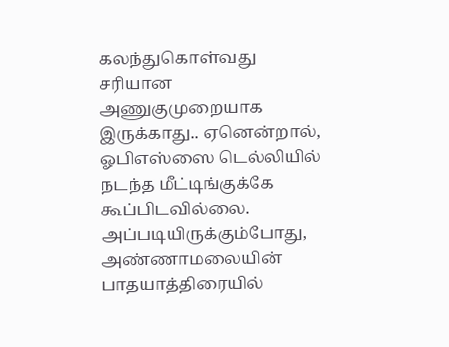கலந்துகொள்வது சரியான அணுகுமுறையாக இருக்காது.. ஏனென்றால், ஓபிஎஸ்ஸை டெல்லியில் நடந்த மீட்டிங்குக்கே கூப்பிடவில்லை. அப்படியிருக்கும்போது, அண்ணாமலையின் பாதயாத்திரையில்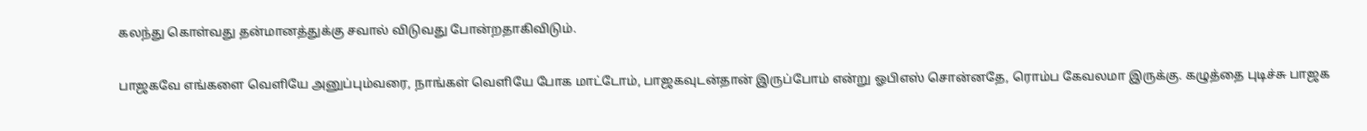கலந்து கொள்வது தன்மானத்துக்கு சவால் விடுவது போன்றதாகிவிடும்.

பாஜகவே எங்களை வெளியே அனுப்பும்வரை, நாங்கள் வெளியே போக மாட்டோம், பாஜகவுடன்தான் இருப்போம் என்று ஓபிஎஸ் சொன்னதே, ரொம்ப கேவலமா இருக்கு. கழுத்தை புடிச்சு பாஜக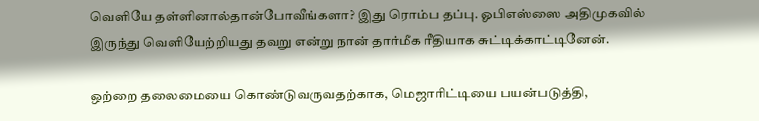வெளியே தள்ளினால்தான்போவீங்களா? இது ரொம்ப தப்பு. ஓபிஎஸ்ஸை அதிமுகவில் இருந்து வெளியேற்றியது தவறு என்று நான் தார்மீக ரீதியாக சுட்டிக்காட்டினேன்.

ஒற்றை தலைமையை கொண்டுவருவதற்காக, மெஜாரிட்டியை பயன்படுத்தி,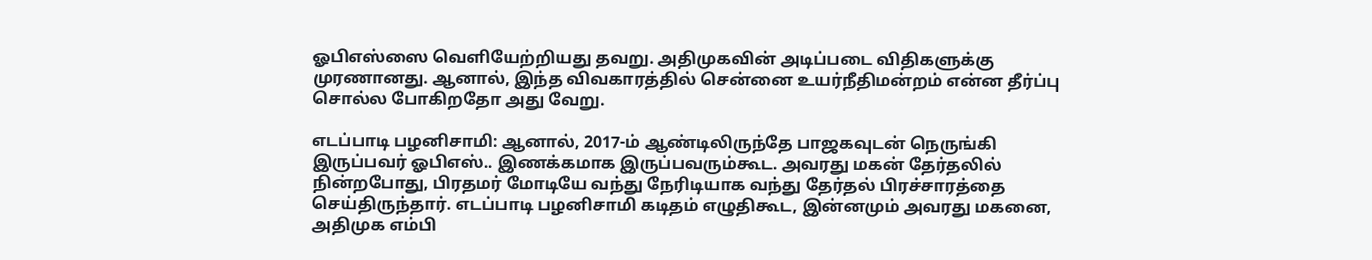ஓபிஎஸ்ஸை வெளியேற்றியது தவறு. அதிமுகவின் அடிப்படை விதிகளுக்கு முரணானது. ஆனால், இந்த விவகாரத்தில் சென்னை உயர்நீதிமன்றம் என்ன தீர்ப்பு சொல்ல போகிறதோ அது வேறு.

எடப்பாடி பழனிசாமி: ஆனால், 2017-ம் ஆண்டிலிருந்தே பாஜகவுடன் நெருங்கி இருப்பவர் ஓபிஎஸ்.. இணக்கமாக இருப்பவரும்கூட. அவரது மகன் தேர்தலில் நின்றபோது, பிரதமர் மோடியே வந்து நேரிடியாக வந்து தேர்தல் பிரச்சாரத்தை செய்திருந்தார். எடப்பாடி பழனிசாமி கடிதம் எழுதிகூட, இன்னமும் அவரது மகனை, அதிமுக எம்பி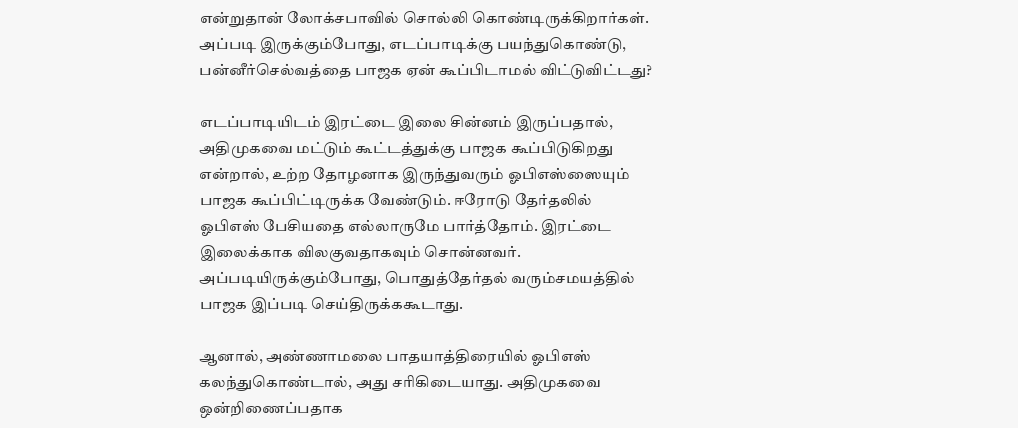என்றுதான் லோக்சபாவில் சொல்லி கொண்டிருக்கிறார்கள். அப்படி இருக்கும்போது, எடப்பாடிக்கு பயந்துகொண்டு, பன்னீர்செல்வத்தை பாஜக ஏன் கூப்பிடாமல் விட்டுவிட்டது?

எடப்பாடியிடம் இரட்டை இலை சின்னம் இருப்பதால், அதிமுகவை மட்டும் கூட்டத்துக்கு பாஜக கூப்பிடுகிறது என்றால், உற்ற தோழனாக இருந்துவரும் ஓபிஎஸ்ஸையும் பாஜக கூப்பிட்டிருக்க வேண்டும். ஈரோடு தேர்தலில் ஓபிஎஸ் பேசியதை எல்லாருமே பார்த்தோம். இரட்டை இலைக்காக விலகுவதாகவும் சொன்னவர். அப்படியிருக்கும்போது, பொதுத்தேர்தல் வரும்சமயத்தில் பாஜக இப்படி செய்திருக்ககூடாது.

ஆனால், அண்ணாமலை பாதயாத்திரையில் ஓபிஎஸ் கலந்துகொண்டால், அது சரிகிடையாது. அதிமுகவை ஒன்றிணைப்பதாக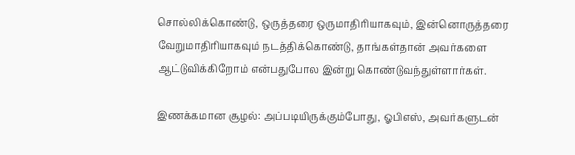சொல்லிக்கொண்டு, ஒருத்தரை ஒருமாதிரியாகவும், இன்னொருத்தரை வேறுமாதிரியாகவும் நடத்திக்கொண்டு, தாங்கள்தான் அவர்களை ஆட்டுவிக்கிறோம் என்பதுபோல இன்று கொண்டுவந்துள்ளார்கள்.

இணக்கமான சூழல்: அப்படியிருக்கும்போது, ஓபிஎஸ், அவர்களுடன்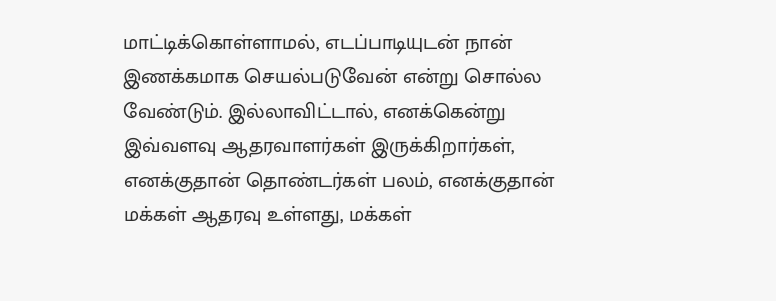மாட்டிக்கொள்ளாமல், எடப்பாடியுடன் நான் இணக்கமாக செயல்படுவேன் என்று சொல்ல வேண்டும். இல்லாவிட்டால், எனக்கென்று இவ்வளவு ஆதரவாளர்கள் இருக்கிறார்கள், எனக்குதான் தொண்டர்கள் பலம், எனக்குதான் மக்கள் ஆதரவு உள்ளது, மக்கள்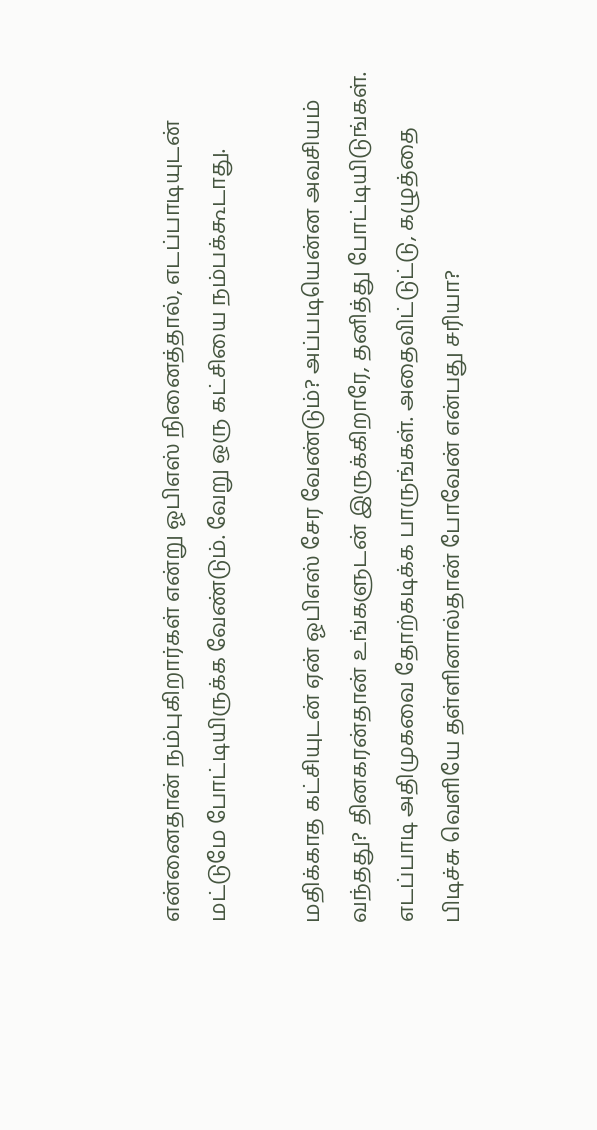என்னைதான் நம்புகிறார்கள் என்று ஓபிஎஸ் நினைத்தால், எடப்பாடியுடன் மட்டுமே போட்டியிருக்க வேண்டும். வேறு ஒரு கட்சியை நம்பக்கூடாது.

மதிக்காத கட்சியுடன் ஏன் ஓபிஎஸ் சேர வேண்டும்? அப்படியென்ன அவசியம் வந்தது? தினகரன்தான் உங்களுடன் இருக்கிறாரே, தனித்து போட்டியிடுங்கள். எடப்பாடி அதிமுகவை தோற்கடிக்க பாருங்கள். அதைவிட்டுட்டு, கழுத்தை பிடிச்சு வெளியே தள்ளினால்தான் போவேன் என்பது சரியா?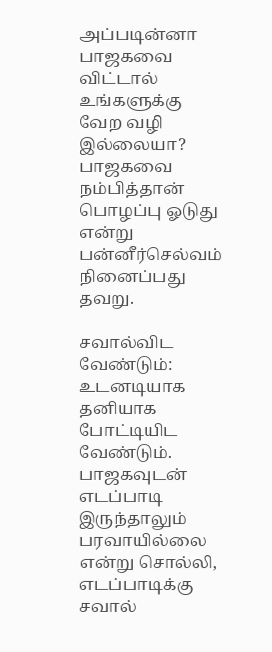அப்படின்னா பாஜகவை விட்டால் உங்களுக்கு வேற வழி இல்லையா? பாஜகவை நம்பித்தான் பொழப்பு ஓடுது என்று பன்னீர்செல்வம் நினைப்பது தவறு.

சவால்விட வேண்டும்: உடனடியாக தனியாக போட்டியிட வேண்டும். பாஜகவுடன் எடப்பாடி இருந்தாலும் பரவாயில்லை என்று சொல்லி, எடப்பாடிக்கு சவால்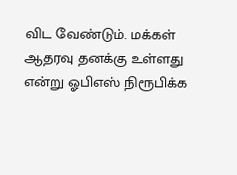விட வேண்டும். மக்கள் ஆதரவு தனக்கு உள்ளது என்று ஓபிஎஸ் நிரூபிக்க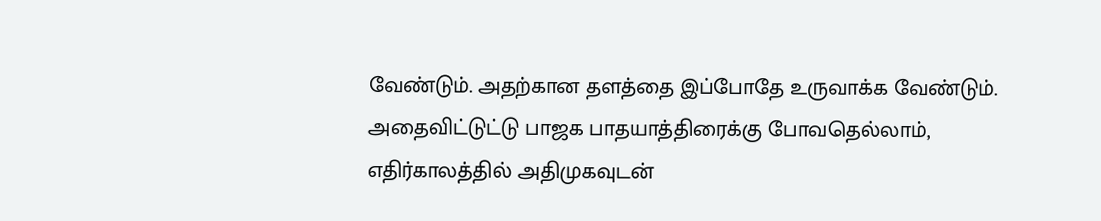வேண்டும். அதற்கான தளத்தை இப்போதே உருவாக்க வேண்டும். அதைவிட்டுட்டு பாஜக பாதயாத்திரைக்கு போவதெல்லாம், எதிர்காலத்தில் அதிமுகவுடன்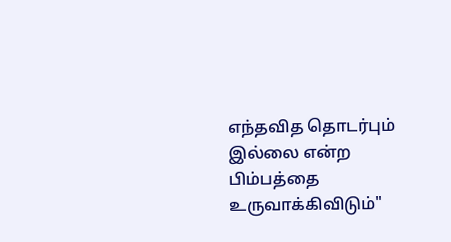எந்தவித தொடர்பும் இல்லை என்ற பிம்பத்தை உருவாக்கிவிடும்"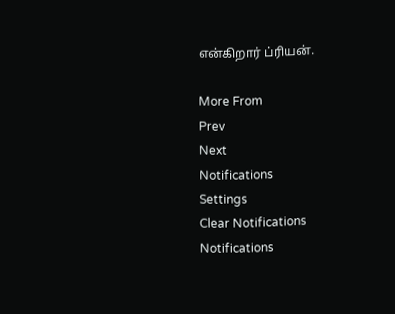என்கிறார் ப்ரியன்.

More From
Prev
Next
Notifications
Settings
Clear Notifications
Notifications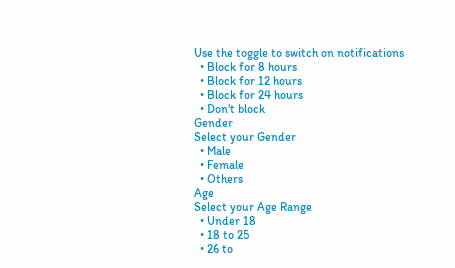Use the toggle to switch on notifications
  • Block for 8 hours
  • Block for 12 hours
  • Block for 24 hours
  • Don't block
Gender
Select your Gender
  • Male
  • Female
  • Others
Age
Select your Age Range
  • Under 18
  • 18 to 25
  • 26 to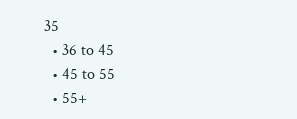35
  • 36 to 45
  • 45 to 55
  • 55+